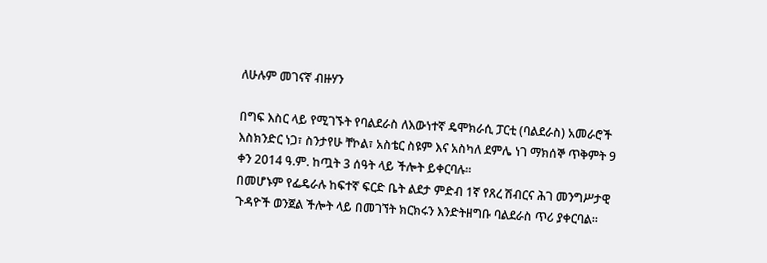ለሁሉም መገናኛ ብዙሃን

በግፍ እስር ላይ የሚገኙት የባልደራስ ለእውነተኛ ዴሞክራሲ ፓርቲ (ባልደራስ) አመራሮች እስክንድር ነጋ፣ ስንታየሁ ቸኮል፣ አስቴር ስዩም እና አስካለ ደምሌ ነገ ማክሰኞ ጥቅምት 9 ቀን 2014 ዓ.ም. ከጧት 3 ሰዓት ላይ ችሎት ይቀርባሉ።
በመሆኑም የፌዴራሉ ከፍተኛ ፍርድ ቤት ልደታ ምድብ 1ኛ የጸረ ሽብርና ሕገ መንግሥታዊ ጉዳዮች ወንጀል ችሎት ላይ በመገኘት ክርክሩን እንድትዘግቡ ባልደራስ ጥሪ ያቀርባል።